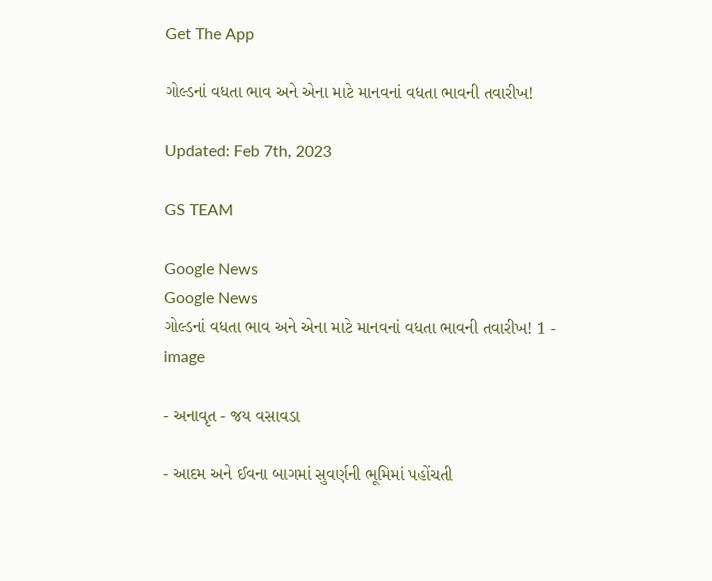Get The App

ગોલ્ડનાં વધતા ભાવ અને એના માટે માનવનાં વધતા ભાવની તવારીખ!

Updated: Feb 7th, 2023

GS TEAM

Google News
Google News
ગોલ્ડનાં વધતા ભાવ અને એના માટે માનવનાં વધતા ભાવની તવારીખ! 1 - image

- અનાવૃત - જય વસાવડા

- આદમ અને ઈવના બાગમાં સુવર્ણની ભૂમિમાં પહોંચતી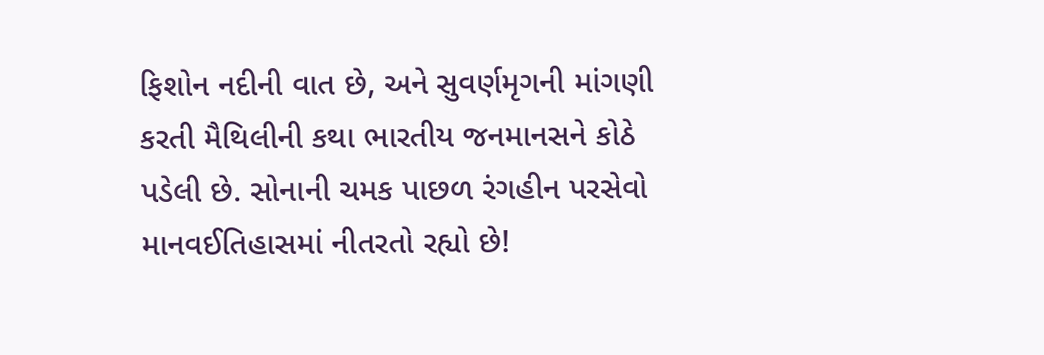ફિશોન નદીની વાત છે, અને સુવર્ણમૃગની માંગણી કરતી મૈથિલીની કથા ભારતીય જનમાનસને કોઠે પડેલી છે. સોનાની ચમક પાછળ રંગહીન પરસેવો માનવઈતિહાસમાં નીતરતો રહ્યો છે!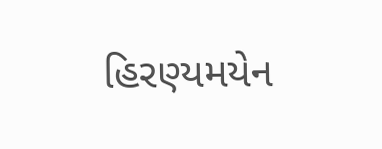હિરણ્યમયેન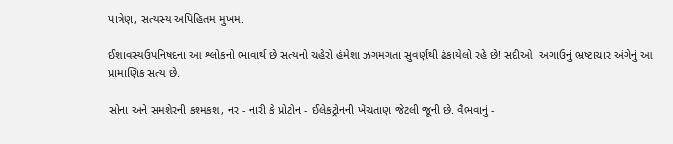પાત્રેણ, સત્યસ્ય અપિહિતમ મુખમ.

ઈશાવસ્યઉપનિષદના આ શ્લોકનો ભાવાર્થ છે સત્યનો ચહેરો હંમેશા ઝગમગતા સુવર્ણથી ઢંકાયેલો રહે છે! સદીઓ  અગાઉનું ભ્રષ્ટાચાર અંગેનું આ પ્રામાણિક સત્ય છે.

સોના અને સમશેરની કશ્મકશ, નર - નારી કે પ્રોટોન - ઈલેકટ્રોનની ખેંચતાણ જેટલી જૂની છે. વૈભવાનું -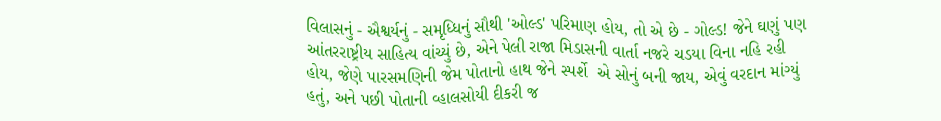વિલાસનું - ઐશ્વર્યનું - સમૃધ્ધિનું સૌથી 'ઓલ્ડ' પરિમાણ હોય, તો એ છે - ગોલ્ડ! જેને ઘણું પણ આંતરરાષ્ટ્રીય સાહિત્ય વાંચ્યું છે, એને પેલી રાજા મિડાસની વાર્તા નજરે ચડયા વિના નહિ રહી હોય, જેણે પારસમણિની જેમ પોતાનો હાથ જેને સ્પર્શે  એ સોનું બની જાય, એવું વરદાન માંગ્યું હતું, અને પછી પોતાની વ્હાલસોયી દીકરી જ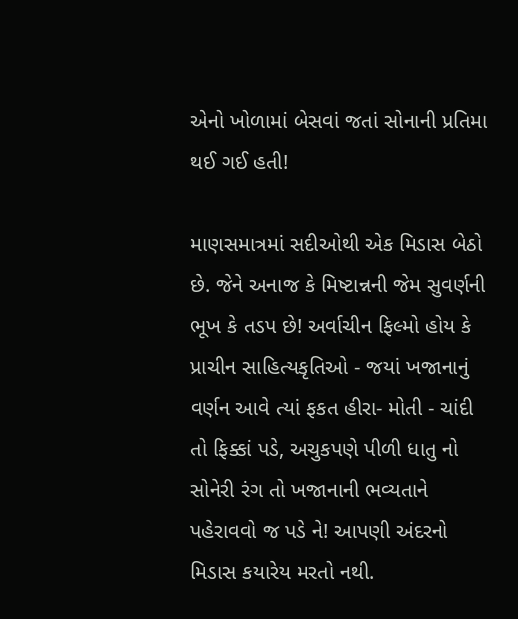એનો ખોળામાં બેસવાં જતાં સોનાની પ્રતિમા થઈ ગઈ હતી!

માણસમાત્રમાં સદીઓથી એક મિડાસ બેઠો છે. જેને અનાજ કે મિષ્ટાન્નની જેમ સુવર્ણની ભૂખ કે તડપ છે! અર્વાચીન ફિલ્મો હોય કે પ્રાચીન સાહિત્યકૃતિઓ - જયાં ખજાનાનું વર્ણન આવે ત્યાં ફકત હીરા- મોતી - ચાંદી તો ફિક્કાં પડે, અચુકપણે પીળી ધાતુ નો સોનેરી રંગ તો ખજાનાની ભવ્યતાને પહેરાવવો જ પડે ને! આપણી અંદરનો મિડાસ કયારેય મરતો નથી.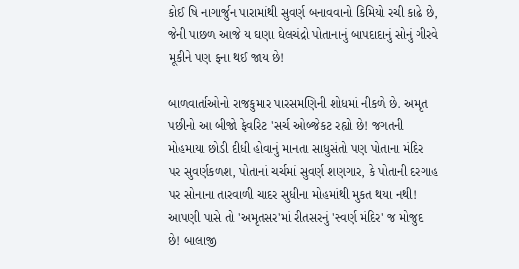કોઈ ષિ નાગાર્જુન પારામાંથી સુવર્ણ બનાવવાનો કિમિયો રચી કાઢે છે, જેની પાછળ આજે ય ઘણા ઘેલચંદ્રો પોતાનાનું બાપદાદાનું સોનું ગીરવે મૂકીને પણ ફના થઈ જાય છે!

બાળવાર્તાઓનો રાજકુમાર પારસમણિની શોધમાં નીકળે છે. અમૃત પછીનો આ બીજો ફેવરિટ 'સર્ચ ઓબ્જેકટ રહ્યો છે! જગતની મોહમાયા છોડી દીધી હોવાનું માનતા સાધુસંતો પણ પોતાના મંદિર પર સુવર્ણકળશ, પોતાનાં ચર્ચમાં સુવર્ણ શણગાર, કે પોતાની દરગાહ પર સોનાના તારવાળી ચાદર સુધીના મોહમાંથી મુકત થયા નથી! આપણી પાસે તો 'અમૃતસર'માં રીતસરનું 'સ્વર્ણ મંદિર' જ મોજુદ છે! બાલાજી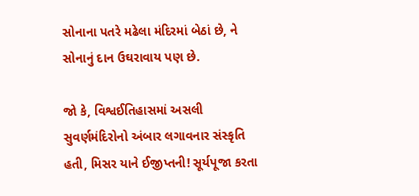સોનાના પતરે મઢેલા મંદિરમાં બેઠાં છે, ને સોનાનું દાન ઉઘરાવાય પણ છે.

જો કે, વિશ્વઈતિહાસમાં અસલી સુવર્ણમંદિરોનો અંબાર લગાવનાર સંસ્કૃતિ હતી, મિસર યાને ઈજીપ્તની! સૂર્યપૂજા કરતા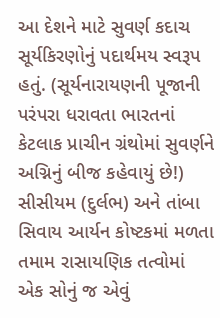આ દેશને માટે સુવર્ણ કદાચ સૂર્યકિરણોનું પદાર્થમય સ્વરૂપ હતું. (સૂર્યનારાયણની પૂજાની પરંપરા ધરાવતા ભારતનાં કેટલાક પ્રાચીન ગ્રંથોમાં સુવર્ણને અગ્નિનું બીજ કહેવાયું છે!) સીસીયમ (દુર્લભ) અને તાંબા સિવાય આર્યન કોષ્ટકમાં મળતા તમામ રાસાયણિક તત્વોમાં એક સોનું જ એવું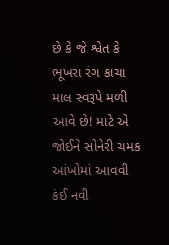છે કે જે શ્વેત કે ભૂખરા રંગ કાચા માલ સ્વરૂપે મળી આવે છે! માટે એ જોઈને સોનેરી ચમક આંખોમાં આવવી કંઈ નવી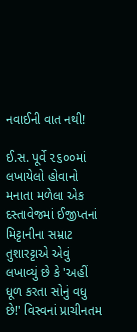નવાઈની વાત નથી!

ઈ.સ. પૂર્વે ૨૬૦૦માં લખાયેલો હોવાનો મનાતા મળેલા એક દસ્તાવેજમાં ઈજીપ્તનાં મિટ્ટાનીના સમ્રાટ તુશારટ્ટાએ એવું લખાવ્યું છે કે 'અહીં ધૂળ કરતા સોનું વધુ છે!' વિસ્વનાં પ્રાચીનતમ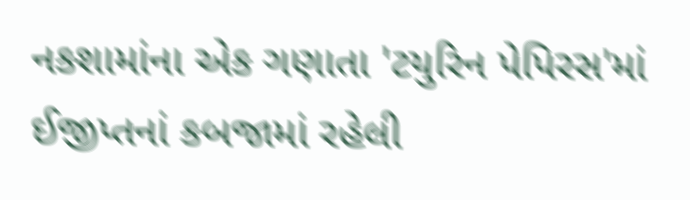નકશામાંના એક ગણાતા 'ટયુરિન પેપિરસ'માં ઈજીપ્તનાં કબજામાં રહેલી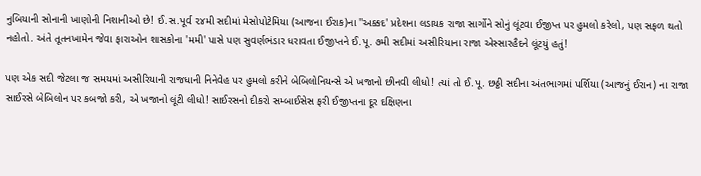નુબિયાની સોનાની ખાણોની નિશાનીઓ છે! ઈ.સ.પૂર્વ ૨૪મી સદીમાં મેસોપોટેમિયા (આજના ઈરાક)ના ''અક્કદ' પ્રદેશના લડાયક રાજા સાર્ગોને સોનું લૂંટવા ઈજીપ્ત પર હુમલો કરેલો, પણ સફળ થતો નહોતો. અંતે તૂતનખામેન જેવા ફારાઓન શાસકોના 'મમી' પાસે પણ સુવર્ણભંડાર ધરાવતા ઈજીપ્તને ઈ.પૂ. ૭મી સદીમાં અસીરિયાના રાજા એસ્સારહૈદને લૂંટયું હતું!

પણ એક સદી જેટલા જ સમયમાં અસીરિયાની રાજધાની નિનેવેહ પર હુમલો કરીને બેબિલોનિયન્સે એ ખજાનો છીનવી લીધો! ત્યાં તો ઈ.પૂ. છઠ્ઠી સદીના અંતભાગમાં પર્શિયા (આજનું ઈરાન) ના રાજા સાઈરસે બેબિલોન પર કબજો કરી, એ ખજાનો લૂંટી લીધો! સાઈરસનો દીકરો સમ્બાઈસેસ ફરી ઈજીપ્તના દૂર દક્ષિણના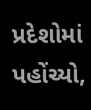પ્રદેશોમાં પહોંચ્યો,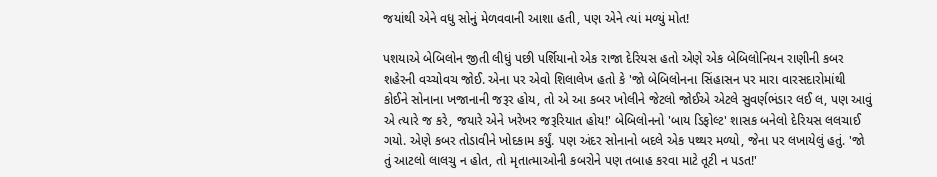જયાંથી એને વધુ સોનું મેળવવાની આશા હતી, પણ એને ત્યાં મળ્યું મોત!

પશયાએ બેબિલોન જીતી લીધું પછી પર્શિયાનો એક રાજા દેરિયસ હતો એણે એક બેબિલોનિયન રાણીની કબર શહેરની વચ્ચોવચ જોઈ. એના પર એવો શિલાલેખ હતો કે 'જો બેબિલોનના સિંહાસન પર મારા વારસદારોમાંથી કોઈને સોનાના ખજાનાની જરૂર હોય, તો એ આ કબર ખોલીને જેટલો જોઈએ એટલે સુવર્ણભંડાર લઈ લ, પણ આવું એ ત્યારે જ કરે, જયારે એને ખરેખર જરૂરિયાત હોય!' બેબિલોનનો 'બાય ડિફોલ્ટ' શાસક બનેલો દેરિયસ લલચાઈ ગયો. એણે કબર તોડાવીને ખોદકામ કર્યું. પણ અંદર સોનાનો બદલે એક પથ્થર મળ્યો, જેના પર લખાયેલું હતું. 'જો તું આટલો લાલચુ ન હોત, તો મૃતાત્માઓની કબરોને પણ તબાહ કરવા માટે તૂટી ન પડત!'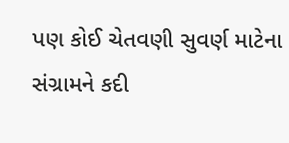પણ કોઈ ચેતવણી સુવર્ણ માટેના સંગ્રામને કદી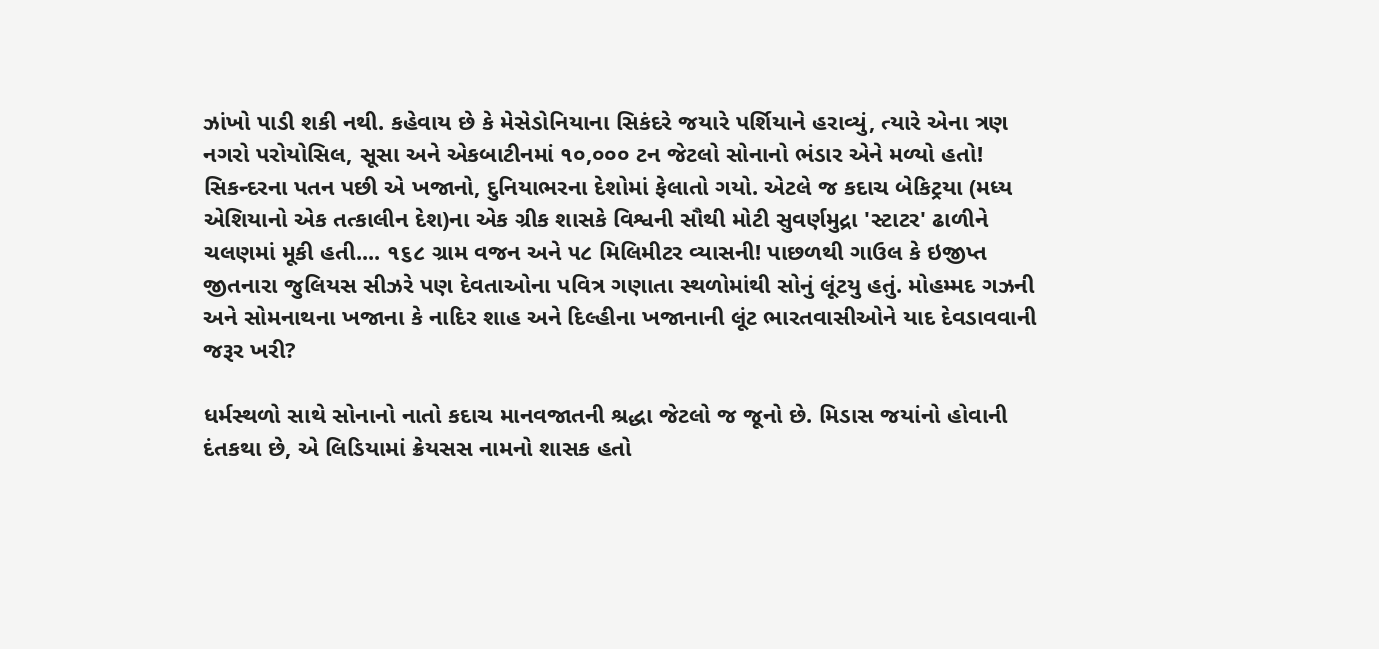ઝાંખો પાડી શકી નથી. કહેવાય છે કે મેસેડોનિયાના સિકંદરે જયારે પર્શિયાને હરાવ્યું, ત્યારે એના ત્રણ નગરો પરોયોસિલ, સૂસા અને એકબાટીનમાં ૧૦,૦૦૦ ટન જેટલો સોનાનો ભંડાર એને મળ્યો હતો! સિકન્દરના પતન પછી એ ખજાનો, દુનિયાભરના દેશોમાં ફેલાતો ગયો. એટલે જ કદાચ બેકિટ્રયા (મધ્ય એશિયાનો એક તત્કાલીન દેશ)ના એક ગ્રીક શાસકે વિશ્વની સૌથી મોટી સુવર્ણમુદ્રા 'સ્ટાટર' ઢાળીને ચલણમાં મૂકી હતી.... ૧૬૮ ગ્રામ વજન અને ૫૮ મિલિમીટર વ્યાસની! પાછળથી ગાઉલ કે ઇજીપ્ત જીતનારા જુલિયસ સીઝરે પણ દેવતાઓના પવિત્ર ગણાતા સ્થળોમાંથી સોનું લૂંટયુ હતું. મોહમ્મદ ગઝની અને સોમનાથના ખજાના કે નાદિર શાહ અને દિલ્હીના ખજાનાની લૂંટ ભારતવાસીઓને યાદ દેવડાવવાની જરૂર ખરી?

ધર્મસ્થળો સાથે સોનાનો નાતો કદાચ માનવજાતની શ્રદ્ધા જેટલો જ જૂનો છે. મિડાસ જયાંનો હોવાની દંતકથા છે, એ લિડિયામાં ક્રેયસસ નામનો શાસક હતો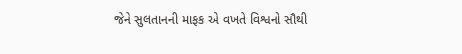જેને સુલતાનની માફક એ વખતે વિશ્વનો સૌથી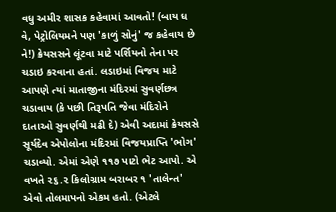વધુ અમીર શાસક કહેવામાં આવતો! (બાય ધ વે, પેટ્રોલિયમને પણ 'કાળું સોનું' જ કહેવાય છે ને!) ક્રેયસસને લૂંટવા માટે પર્શિયનો તેના પર ચડાઇ કરવાના હતાં. લડાઇમાં વિજય માટે આપણે ત્યાં માતાજીના મંદિરમાં સુવર્ણછત્ર ચડાવાય (કે પછી તિરૂપતિ જેવા મંદિરોને દાતાઓ સુવર્ણથી મઢી દે) એવી અદામાં ક્રેયસસે સૂર્યદેવ એપોલોના મંદિરમાં વિજયપ્રાપ્તિ 'ભોગ' ચડાવ્યો. એમાં એણે ૧૧૭ પાટો ભેટ આપો. એ વખતે ૨૬.૨ કિલોગ્રામ બરાબર ૧ 'તાલેન્ત' એવો તોલમાપનો એકમ હતો. (એટલે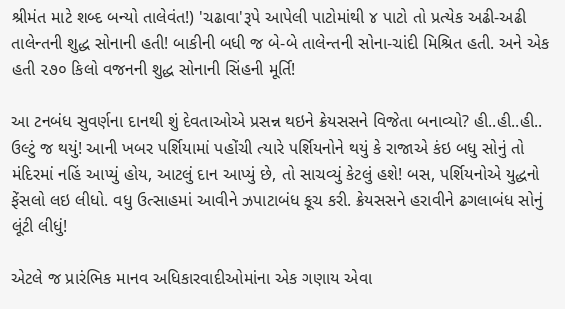શ્રીમંત માટે શબ્દ બન્યો તાલેવંત!) 'ચઢાવા'રૂપે આપેલી પાટોમાંથી ૪ પાટો તો પ્રત્યેક અઢી-અઢી તાલેન્તની શુદ્ધ સોનાની હતી! બાકીની બધી જ બે-બે તાલેન્તની સોના-ચાંદી મિશ્રિત હતી. અને એક હતી ૨૭૦ કિલો વજનની શુદ્ધ સોનાની સિંહની મૂર્તિ!

આ ટનબંધ સુવર્ણના દાનથી શું દેવતાઓએ પ્રસન્ન થઇને ક્રેયસસને વિજેતા બનાવ્યો? હી..હી..હી.. ઉલ્ટું જ થયું! આની ખબર પર્શિયામાં પહોંચી ત્યારે પર્શિયનોને થયું કે રાજાએ કંઇ બધુ સોનું તો મંદિરમાં નહિં આપ્યું હોય, આટલું દાન આપ્યું છે, તો સાચવ્યું કેટલું હશે! બસ, પર્શિયનોએ યુદ્ધનો ફેંસલો લઇ લીધો. વધુ ઉત્સાહમાં આવીને ઝપાટાબંધ કૂચ કરી. ક્રેયસસને હરાવીને ઢગલાબંધ સોનું લૂંટી લીધું!

એટલે જ પ્રારંભિક માનવ અધિકારવાદીઓમાંના એક ગણાય એવા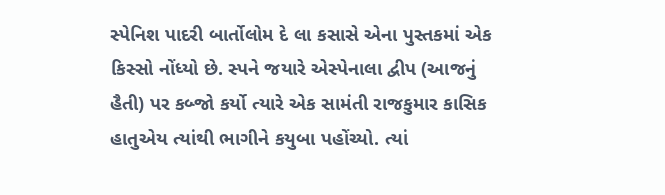સ્પેનિશ પાદરી બાર્તોલોમ દે લા કસાસે એના પુસ્તકમાં એક કિસ્સો નોંધ્યો છે. સ્પને જયારે એસ્પેનાલા દ્વીપ (આજનું હૈતી) પર કબ્જો કર્યો ત્યારે એક સામંતી રાજકુમાર કાસિક હાતુએય ત્યાંથી ભાગીને કયુબા પહોંચ્યો. ત્યાં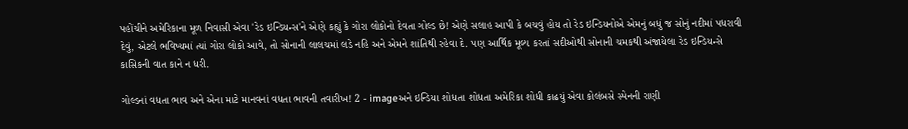પહોંચીને અમેરિકાના મૂળ નિવાસી એવા 'રેડ ઇન્ડિયન્સ'ને એણે કહ્યું કે ગોરા લોકોનો દેવતા ગોલ્ડ છે! એણે સલાહ આપી કે બચવું હોય તો રેડ ઇન્ડિયનોએ એમનું બધું જ સોનું નદીમાં પધરાવી દેવું, એટલે ભવિષ્યમાં ત્યાં ગોરા લોકો આવે, તો સોનાની લાલચમાં લડે નહિ અને એમને શાંતિથી રહેવા દે. પણ આર્થિક મૂલ્ય કરતાં સદીઓથી સોનાની ચમકથી અંજાયેલા રેડ ઇન્ડિયન્સે કાસિકની વાત કાને ન ધરી.

ગોલ્ડનાં વધતા ભાવ અને એના માટે માનવનાં વધતા ભાવની તવારીખ! 2 - imageઅને ઇન્ડિયા શોધતા શોધતા અમેરિકા શોધી કાઢયું એવા કોલંબસે સ્પેનની રાણી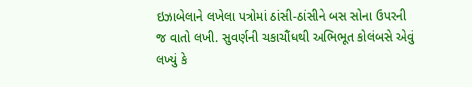ઇઝાબેલાને લખેલા પત્રોમાં ઠાંસી-ઠાંસીને બસ સોના ઉપરની જ વાતો લખી. સુવર્ણની ચકાચૌંધથી અભિભૂત કોલંબસે એવું લખ્યું કે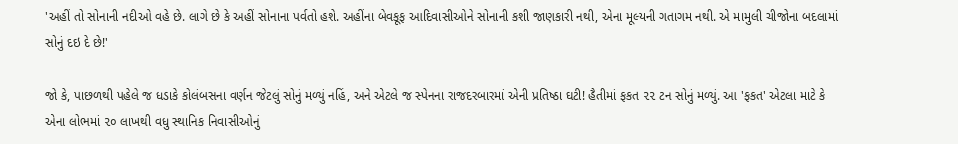'અહીં તો સોનાની નદીઓ વહે છે. લાગે છે કે અહીં સોનાના પર્વતો હશે. અહીંના બેવકૂફ આદિવાસીઓને સોનાની કશી જાણકારી નથી, એના મૂલ્યની ગતાગમ નથી. એ મામુલી ચીજોના બદલામાં સોનું દઇ દે છે!'

જો કે, પાછળથી પહેલે જ ધડાકે કોલંબસના વર્ણન જેટલું સોનું મળ્યું નહિં, અને એટલે જ સ્પેનના રાજદરબારમાં એની પ્રતિષ્ઠા ઘટી! હૈતીમાં ફકત ૨૨ ટન સોનું મળ્યું. આ 'ફકત' એટલા માટે કે એના લોભમાં ૨૦ લાખથી વધુ સ્થાનિક નિવાસીઓનું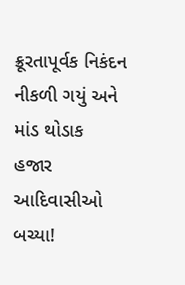ક્રૂરતાપૂર્વક નિકંદન નીકળી ગયું અને માંડ થોડાક હજાર આદિવાસીઓ બચ્યા!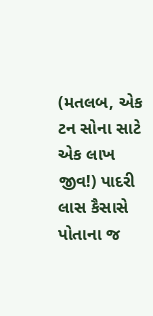(મતલબ, એક ટન સોના સાટે એક લાખ જીવ!) પાદરી લાસ કૈસાસે પોતાના જ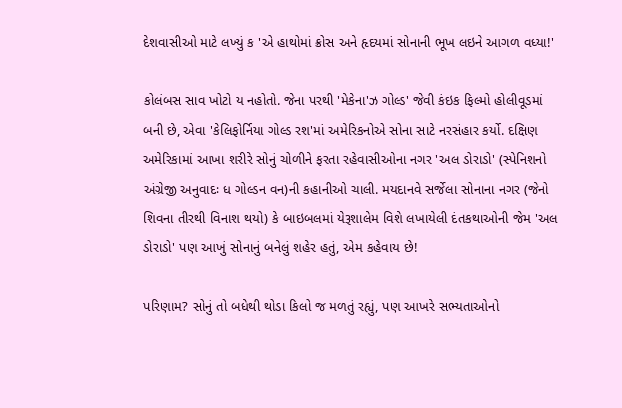દેશવાસીઓ માટે લખ્યું ક 'એ હાથોમાં ક્રોસ અને હૃદયમાં સોનાની ભૂખ લઇને આગળ વધ્યા!'

કોલંબસ સાવ ખોટો ય નહોતો. જેના પરથી 'મેકેના'ઝ ગોલ્ડ' જેવી કંઇક ફિલ્મો હોલીવૂડમાં બની છે, એવા 'કેલિફોર્નિયા ગોલ્ડ રશ'માં અમેરિકનોએ સોના સાટે નરસંહાર કર્યો. દક્ષિણ અમેરિકામાં આખા શરીરે સોનું ચોળીને ફરતા રહેવાસીઓના નગર 'અલ ડોરાડો' (સ્પેનિશનો અંગ્રેજી અનુવાદઃ ધ ગોલ્ડન વન)ની કહાનીઓ ચાલી. મયદાનવે સર્જેલા સોનાના નગર (જેનો શિવના તીરથી વિનાશ થયો) કે બાઇબલમાં યેરૂશાલેમ વિશે લખાયેલી દંતકથાઓની જેમ 'અલ ડોરાડો' પણ આખું સોનાનું બનેલું શહેર હતું, એમ કહેવાય છે!

પરિણામ? સોનું તો બધેથી થોડા કિલો જ મળતું રહ્યું, પણ આખરે સભ્યતાઓનો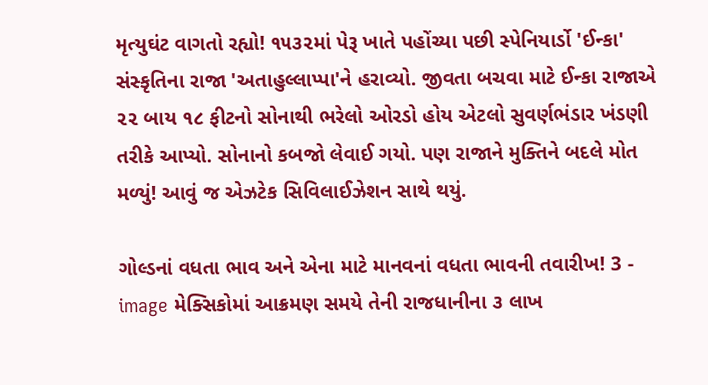મૃત્યુઘંટ વાગતો રહ્યો! ૧૫૩૨માં પેરૂ ખાતે પહોંચ્યા પછી સ્પેનિયાર્ડો 'ઈન્કા' સંસ્કૃતિના રાજા 'અતાહુલ્લાપ્પા'ને હરાવ્યો. જીવતા બચવા માટે ઈન્કા રાજાએ ૨૨ બાય ૧૮ ફીટનો સોનાથી ભરેલો ઓરડો હોય એટલો સુવર્ણભંડાર ખંડણી તરીકે આપ્યો. સોનાનો કબજો લેવાઈ ગયો. પણ રાજાને મુક્તિને બદલે મોત મળ્યું! આવું જ એઝટેક સિવિલાઈઝેશન સાથે થયું.

ગોલ્ડનાં વધતા ભાવ અને એના માટે માનવનાં વધતા ભાવની તવારીખ! 3 - image મેક્સિકોમાં આક્રમણ સમયે તેની રાજધાનીના ૩ લાખ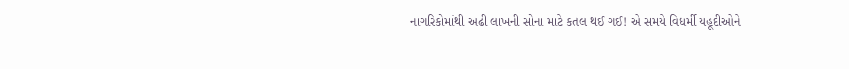નાગરિકોમાંથી અઢી લાખની સોના માટે કતલ થઈ ગઈ! એ સમયે વિધર્મી યહૂદીઓને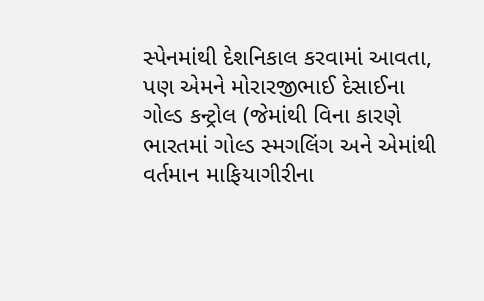સ્પેનમાંથી દેશનિકાલ કરવામાં આવતા, પણ એમને મોરારજીભાઈ દેસાઈના ગોલ્ડ કન્ટ્રોલ (જેમાંથી વિના કારણે ભારતમાં ગોલ્ડ સ્મગલિંગ અને એમાંથી વર્તમાન માફિયાગીરીના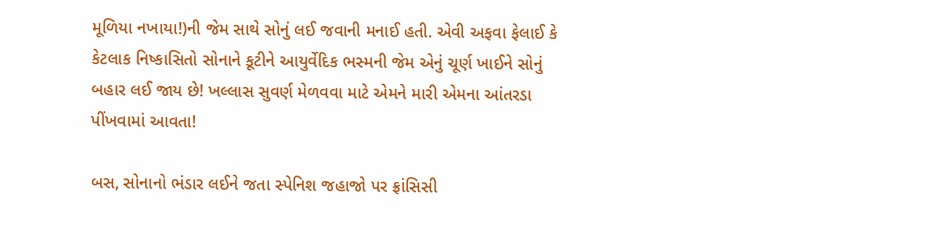મૂળિયા નખાયા!)ની જેમ સાથે સોનું લઈ જવાની મનાઈ હતી. એવી અફવા ફેલાઈ કે કેટલાક નિષ્કાસિતો સોનાને કૂટીને આયુર્વેદિક ભસ્મની જેમ એનું ચૂર્ણ ખાઈને સોનું બહાર લઈ જાય છે! ખલ્લાસ સુવર્ણ મેળવવા માટે એમને મારી એમના આંતરડા પીંખવામાં આવતા!

બસ, સોનાનો ભંડાર લઈને જતા સ્પેનિશ જહાજો પર ફ્રાંસિસી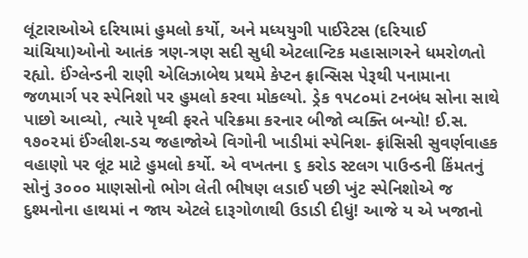લૂંટારાઓએ દરિયામાં હુમલો કર્યો, અને મધ્યયુગી પાઈરેટસ (દરિયાઈ ચાંચિયા)ઓનો આતંક ત્રણ-ત્રણ સદી સુધી એટલાન્ટિક મહાસાગરને ધમરોળતો રહ્યો. ઈંગ્લેન્ડની રાણી એલિઝાબેથ પ્રથમે કેપ્ટન ફ્રાન્સિસ પેરૂથી પનામાના જળમાર્ગ પર સ્પેનિશો પર હુમલો કરવા મોકલ્યો. ડ્રેક ૧૫૮૦માં ટનબંધ સોના સાથે પાછો આવ્યો, ત્યારે પૃથ્વી ફરતે પરિક્રમા કરનાર બીજો વ્યક્તિ બન્યો! ઈ.સ. ૧૭૦૨માં ઈંગ્લીશ-ડચ જહાજોએ વિગોની ખાડીમાં સ્પેનિશ- ફ્રાંસિસી સુવર્ણવાહક વહાણો પર લૂંટ માટે હુમલો કર્યો. એ વખતના ૬ કરોડ સ્ટલગ પાઉન્ડની કિંમતનું સોનું ૩૦૦૦ માણસોનો ભોગ લેતી ભીષણ લડાઈ પછી ખુંટ સ્પેનિશોએ જ દુશ્મનોના હાથમાં ન જાય એટલે દારૂગોળાથી ઉડાડી દીધું! આજે ય એ ખજાનો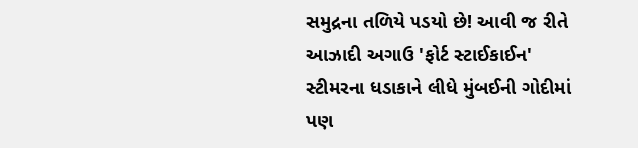સમુદ્રના તળિયે પડયો છે! આવી જ રીતે આઝાદી અગાઉ 'ફોર્ટ સ્ટાઈકાઈન' સ્ટીમરના ધડાકાને લીધે મુંબઈની ગોદીમાં પણ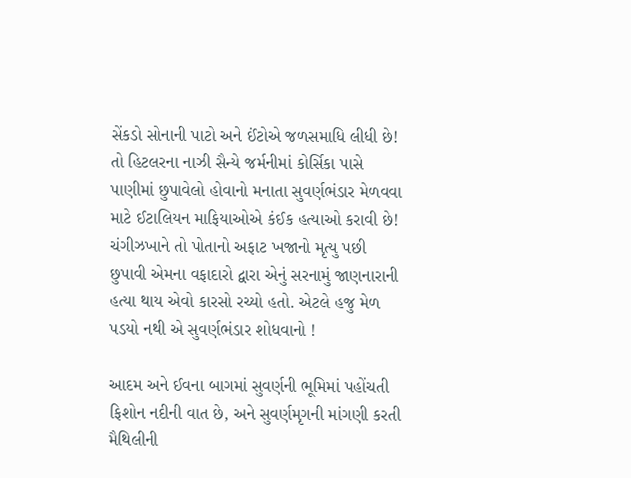સેંકડો સોનાની પાટો અને ઈંટોએ જળસમાધિ લીધી છે! તો હિટલરના નાઝી સૈન્યે જર્મનીમાં કોર્સિકા પાસે પાણીમાં છુપાવેલો હોવાનો મનાતા સુવર્ણભંડાર મેળવવા માટે ઈટાલિયન માફિયાઓએ કંઈક હત્યાઓ કરાવી છે! ચંગીઝખાને તો પોતાનો અફાટ ખજાનો મૃત્યુ પછી છુપાવી એમના વફાદારો દ્વારા એનું સરનામું જાણનારાની હત્યા થાય એવો કારસો રચ્યો હતો. એટલે હજુ મેળ પડયો નથી એ સુવર્ણભંડાર શોધવાનો !

આદમ અને ઈવના બાગમાં સુવર્ણની ભૂમિમાં પહોંચતી ફિશોન નદીની વાત છે, અને સુવર્ણમૃગની માંગણી કરતી મૈથિલીની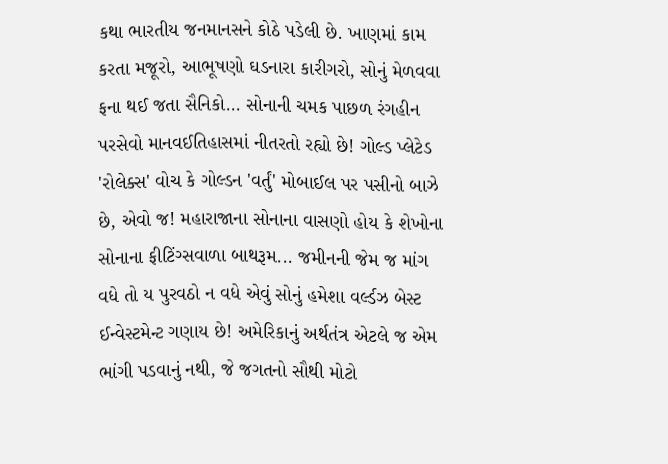કથા ભારતીય જનમાનસને કોઠે પડેલી છે. ખાણમાં કામ કરતા મજૂરો, આભૂષણો ઘડનારા કારીગરો, સોનું મેળવવા ફના થઈ જતા સૈનિકો... સોનાની ચમક પાછળ રંગહીન પરસેવો માનવઈતિહાસમાં નીતરતો રહ્યો છે! ગોલ્ડ પ્લેટેડ 'રોલેક્સ' વોચ કે ગોલ્ડન 'વર્તું' મોબાઈલ પર પસીનો બાઝે છે, એવો જ! મહારાજાના સોનાના વાસણો હોય કે શેખોના સોનાના ફીટિંગ્સવાળા બાથરૂમ... જમીનની જેમ જ માંગ વધે તો ય પુરવઠો ન વધે એવું સોનું હમેશા વર્લ્ડઝ બેસ્ટ ઈન્વેસ્ટમેન્ટ ગણાય છે! અમેરિકાનું અર્થતંત્ર એટલે જ એમ ભાંગી પડવાનું નથી, જે જગતનો સૌથી મોટો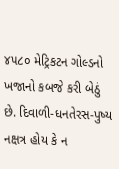૪૫૮૦ મેટ્રિકટન ગોલ્ડનો ખજાનો કબજે કરી બેઠું છે. દિવાળી-ધનતેરસ-પુષ્ય નક્ષત્ર હોય કે ન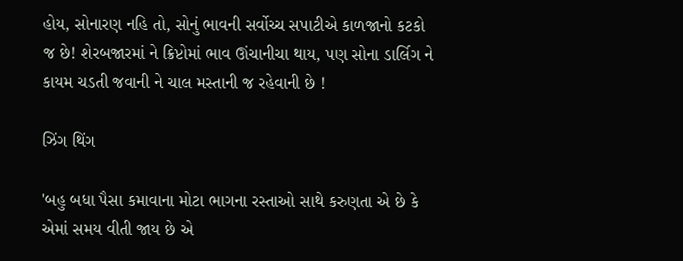હોય, સોનારણ નહિ તો, સોનું ભાવની સર્વોચ્ચ સપાટીએ કાળજાનો કટકો જ છે! શેરબજારમાં ને ક્રિપ્ટોમાં ભાવ ઊંચાનીચા થાય, પણ સોના ડાર્લિગ ને કાયમ ચડતી જવાની ને ચાલ મસ્તાની જ રહેવાની છે !

ઝિંગ થિંગ

'બહુ બધા પૈસા કમાવાના મોટા ભાગના રસ્તાઓ સાથે કરુણતા એ છે કે એમાં સમય વીતી જાય છે એ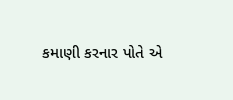કમાણી કરનાર પોતે એ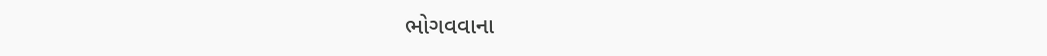ભોગવવાના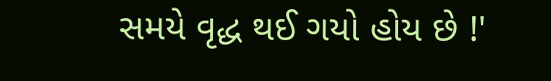સમયે વૃદ્ધ થઈ ગયો હોય છે !'